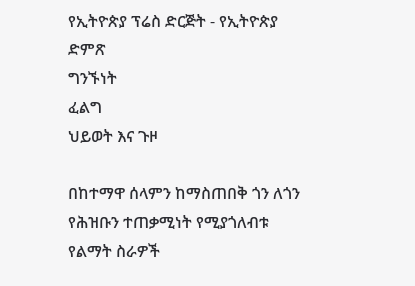የኢትዮጵያ ፕሬስ ድርጅት - የኢትዮጵያ ድምጽ
ግንኙነት
ፈልግ
ህይወት እና ጉዞ

በከተማዋ ሰላምን ከማስጠበቅ ጎን ለጎን የሕዝቡን ተጠቃሚነት የሚያጎለብቱ የልማት ስራዎች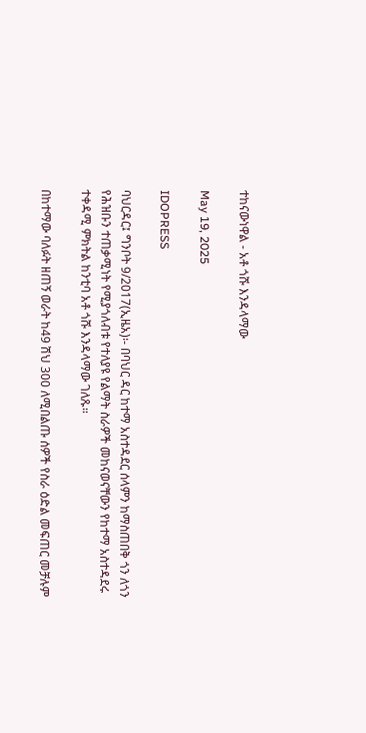ተከናውነዋል - አቶ ጎሹ እንዳላማው

May 19, 2025

IDOPRESS

ባህርዳር፤ ግንቦት 9/2017(ኢዜአ)፡- በባህር ዳር ከተማ አስተዳደር ሰላምን ከማስጠበቅ ጎን ለጎን የሕዝቡን ተጠቃሚነት የሚያጎለብቱ የተለያዩ የልማት ስራዎች መከናወናቸውን የከተማ አስተዳደሩ ተቀዳሚ ምክትል ከንቲባ አቶ ጎሹ እንዳላማው ገለጹ።

በከተማው ባለፉት ዘጠኝ ወራት ከ49 ሽህ 300 ለሚበልጡ ሰዎች የስራ ዕድል መፍጠር መቻሉም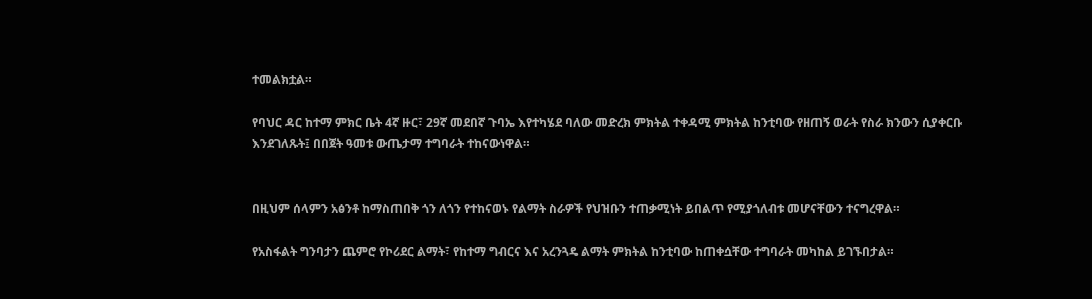ተመልክቷል።

የባህር ዳር ከተማ ምክር ቤት 4ኛ ዙር፣ 29ኛ መደበኛ ጉባኤ እየተካሄደ ባለው መድረክ ምክትል ተቀዳሚ ምክትል ከንቲባው የዘጠኝ ወራት የስራ ክንውን ሲያቀርቡ እንደገለጹት፤ በበጀት ዓመቱ ውጤታማ ተግባራት ተከናውነዋል።


በዚህም ሰላምን አፅንቶ ከማስጠበቅ ጎን ለጎን የተከናወኑ የልማት ስራዎች የህዝቡን ተጠቃሚነት ይበልጥ የሚያጎለብቱ መሆናቸውን ተናግረዋል።

የአስፋልት ግንባታን ጨምሮ የኮሪደር ልማት፣ የከተማ ግብርና እና አረንጓዴ ልማት ምክትል ከንቲባው ከጠቀሷቸው ተግባራት መካከል ይገኙበታል።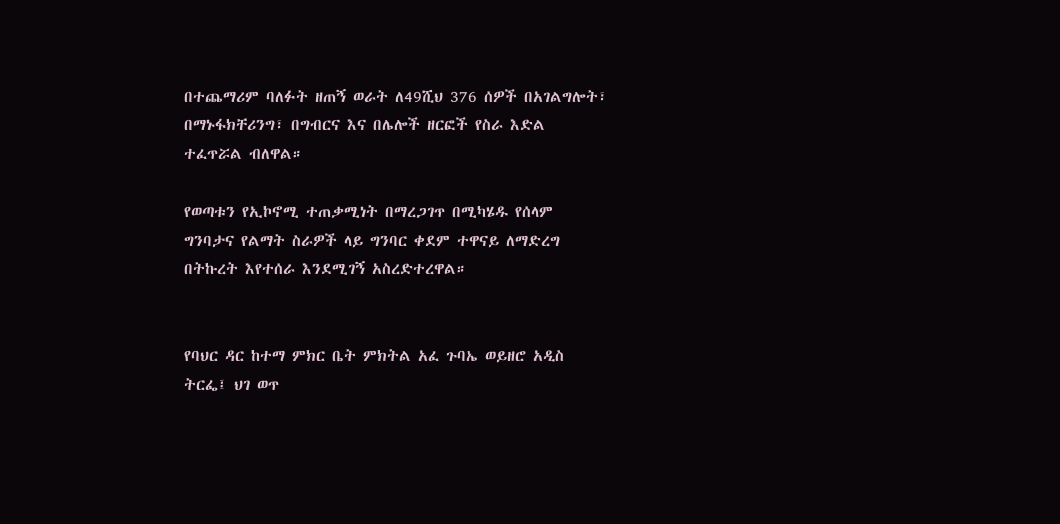በተጨማሪም ባለፉት ዘጠኝ ወራት ለ49ሺህ 376 ሰዎች በአገልግሎት፣ በማኑፋክቸሪንግ፣ በግብርና እና በሌሎች ዘርፎች የስራ እድል ተፈጥሯል ብለዋል።

የወጣቱን የኢኮኖሚ ተጠቃሚነት በማረጋገጥ በሚካሄዱ የሰላም ግንባታና የልማት ስራዎች ላይ ግንባር ቀደም ተዋናይ ለማድረግ በትኩረት እየተሰራ እንደሚገኝ አስረድተረዋል።


የባህር ዳር ከተማ ምክር ቤት ምክትል አፈ ጉባኤ ወይዘሮ አዲስ ትርፌ፤ ህገ ወጥ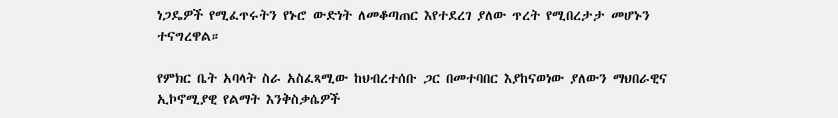ነጋዴዎች የሚፈጥሩትን የኑሮ ውድነት ለመቆጣጠር እየተደረገ ያለው ጥረት የሚበረታታ መሆኑን ተናግረዋል።

የምክር ቤት አባላት ስራ አስፈጻሚው ከህብረተሰቡ ጋር በመተባበር እያከናወነው ያለውን ማህበራዊና ኢኮኖሚያዊ የልማት እንቅስቃሴዎች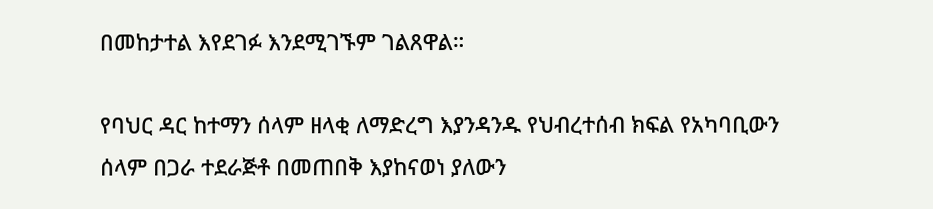በመከታተል እየደገፉ እንደሚገኙም ገልጸዋል።

የባህር ዳር ከተማን ሰላም ዘላቂ ለማድረግ እያንዳንዱ የህብረተሰብ ክፍል የአካባቢውን ሰላም በጋራ ተደራጅቶ በመጠበቅ እያከናወነ ያለውን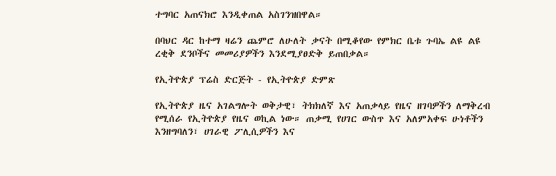ተግባር አጠናክሮ እንዲቀጠል አስገንዝበዋል።

በባህር ዳር ከተማ ዛሬን ጨምሮ ለሁለት ቃናት በሚቆየው የምክር ቤቱ ጉባኤ ልዩ ልዩ ረቂቅ ደንቦችና መመሪያዎችን እንደሚያፀድቅ ይጠበቃል።

የኢትዮጵያ ፕሬስ ድርጅት - የኢትዮጵያ ድምጽ

የኢትዮጵያ ዜና አገልግሎት ወቅታዊ፣ ትክክለኛ እና አጠቃላይ የዜና ዘገባዎችን ለማቅረብ የሚሰራ የኢትዮጵያ የዜና ወኪል ነው። ጠቃሚ የሀገር ውስጥ እና አለምአቀፍ ሁነቶችን እንዘግባለን፣ ሀገራዊ ፖሊሲዎችን እና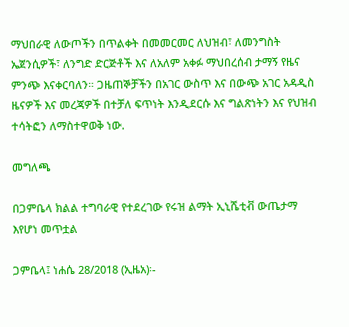ማህበራዊ ለውጦችን በጥልቀት በመመርመር ለህዝብ፣ ለመንግስት ኤጀንሲዎች፣ ለንግድ ድርጅቶች እና ለአለም አቀፉ ማህበረሰብ ታማኝ የዜና ምንጭ እናቀርባለን። ጋዜጠኞቻችን በአገር ውስጥ እና በውጭ አገር አዳዲስ ዜናዎች እና መረጃዎች በተቻለ ፍጥነት እንዲደርሱ እና ግልጽነትን እና የህዝብ ተሳትፎን ለማስተዋወቅ ነው.

መግለጫ

በጋምቤላ ክልል ተግባራዊ የተደረገው የሩዝ ልማት ኢኒሼቲቭ ውጤታማ እየሆነ መጥቷል

ጋምቤላ፤ ነሐሴ 28/2018 (ኢዜአ)፡-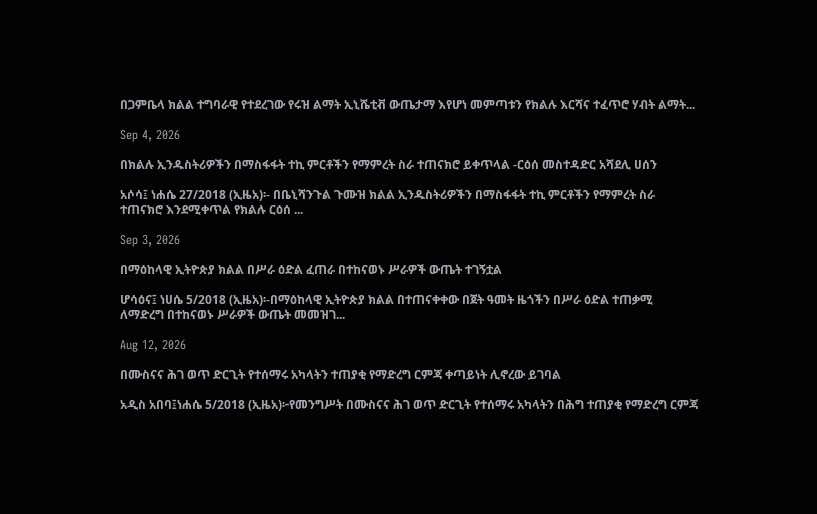በጋምቤላ ክልል ተግባራዊ የተደረገው የሩዝ ልማት ኢኒሼቲቭ ውጤታማ እየሆነ መምጣቱን የክልሉ እርሻና ተፈጥሮ ሃብት ልማት...

Sep 4, 2026

በክልሉ ኢንዱስትሪዎችን በማስፋፋት ተኪ ምርቶችን የማምረት ስራ ተጠናክሮ ይቀጥላል -ርዕሰ መስተዳድር አሻደሊ ሀሰን

አሶሳ፤ ነሐሴ 27/2018 (ኢዜአ)፡- በቤኒሻንጉል ጉሙዝ ክልል ኢንዱስትሪዎችን በማስፋፋት ተኪ ምርቶችን የማምረት ስራ ተጠናክሮ እንደሚቀጥል የክልሉ ርዕሰ ...

Sep 3, 2026

በማዕከላዊ ኢትዮጵያ ክልል በሥራ ዕድል ፈጠራ በተከናወኑ ሥራዎች ውጤት ተገኝቷል

ሆሳዕና፤ ነሀሴ 5/2018 (ኢዜአ)፡-በማዕከላዊ ኢትዮጵያ ክልል በተጠናቀቀው በጀት ዓመት ዜጎችን በሥራ ዕድል ተጠቃሚ ለማድረግ በተከናወኑ ሥራዎች ውጤት መመዝገ...

Aug 12, 2026

በሙስናና ሕገ ወጥ ድርጊት የተሰማሩ አካላትን ተጠያቂ የማድረግ ርምጃ ቀጣይነት ሊኖረው ይገባል

አዲስ አበባ፤ነሐሴ 5/2018 (ኢዜአ)፦የመንግሥት በሙስናና ሕገ ወጥ ድርጊት የተሰማሩ አካላትን በሕግ ተጠያቂ የማድረግ ርምጃ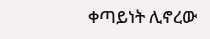ቀጣይነት ሊኖረው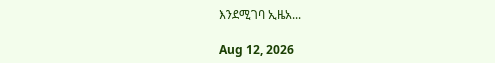እንደሚገባ ኢዜአ...

Aug 12, 2026